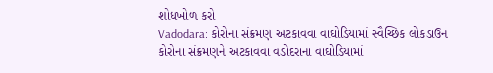શોધખોળ કરો
Vadodara: કોરોના સંક્રમણ અટકાવવા વાઘોડિયામાં સ્વૈચ્છિક લોકડાઉન
કોરોના સંક્રમણને અટકાવવા વડોદરાના વાઘોડિયામાં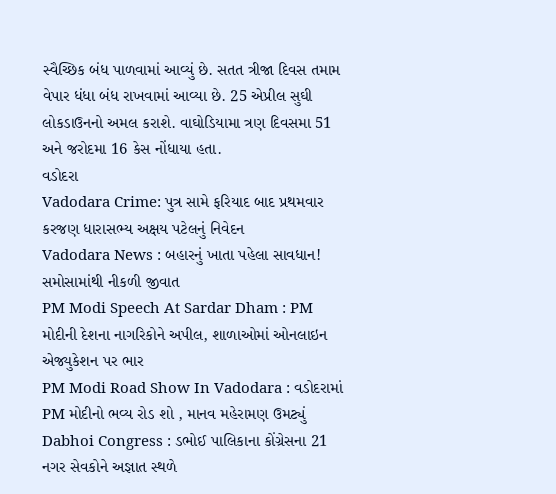સ્વૈચ્છિક બંધ પાળવામાં આવ્યું છે. સતત ત્રીજા દિવસ તમામ વેપાર ધંધા બંધ રાખવામાં આવ્યા છે. 25 એપ્રીલ સુઘી લોકડાઉનનો અમલ કરાશે. વાઘોડિયામા ત્રણ દિવસમા 51 અને જરોદમા 16 કેસ નોંધાયા હતા.
વડોદરા
Vadodara Crime: પુત્ર સામે ફરિયાદ બાદ પ્રથમવાર કરજણ ધારાસભ્ય અક્ષય પટેલનું નિવેદન
Vadodara News : બહારનું ખાતા પહેલા સાવધાન! સમોસામાંથી નીકળી જીવાત
PM Modi Speech At Sardar Dham : PM મોદીની દેશના નાગરિકોને અપીલ, શાળાઓમાં ઓનલાઇન એજ્યુકેશન પર ભાર
PM Modi Road Show In Vadodara : વડોદરામાં PM મોદીનો ભવ્ય રોડ શો , માનવ મહેરામણ ઉમટ્યું
Dabhoi Congress : ડભોઈ પાલિકાના કોંગ્રેસના 21 નગર સેવકોને અજ્ઞાત સ્થળે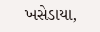ખસેડાયા,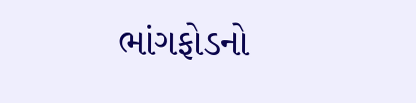ભાંગફોડનો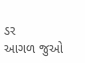ડર
આગળ જુઓ